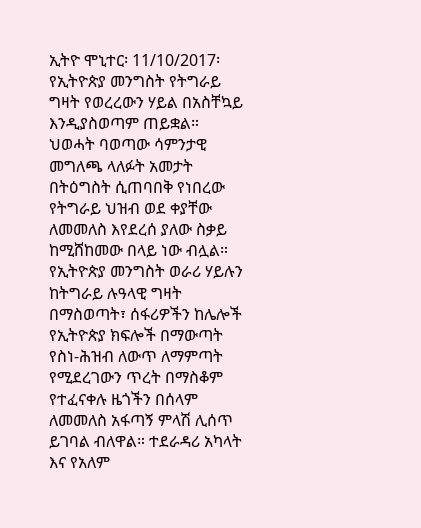ኢትዮ ሞኒተር፡ 11/10/2017፡ የኢትዮጵያ መንግስት የትግራይ ግዛት የወረረውን ሃይል በአስቸኳይ እንዲያስወጣም ጠይቋል። ህወሓት ባወጣው ሳምንታዊ መግለጫ ላለፉት አመታት በትዕግስት ሲጠባበቅ የነበረው የትግራይ ህዝብ ወደ ቀያቸው ለመመለስ እየደረሰ ያለው ስቃይ ከሚሸከመው በላይ ነው ብሏል። የኢትዮጵያ መንግስት ወራሪ ሃይሉን ከትግራይ ሉዓላዊ ግዛት በማስወጣት፣ ሰፋሪዎችን ከሌሎች የኢትዮጵያ ክፍሎች በማውጣት የስነ-ሕዝብ ለውጥ ለማምጣት የሚደረገውን ጥረት በማስቆም የተፈናቀሉ ዜጎችን በሰላም ለመመለስ አፋጣኝ ምላሽ ሊሰጥ ይገባል ብለዋል። ተደራዳሪ አካላት እና የአለም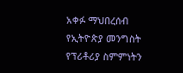አቀፉ ማህበረሰብ የኢትዮጵያ መንግስት የፕሪቶሪያ ስምምነትን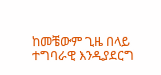ከመቼውም ጊዜ በላይ ተግባራዊ እንዲያደርግ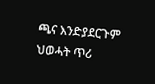ጫና እንድያደርጉም ህወሓት ጥሪ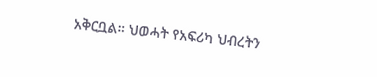አቅርቧል። ህወሓት የአፍሪካ ህብረትን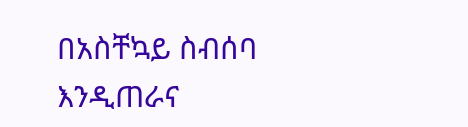በአስቸኳይ ስብሰባ እንዲጠራና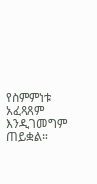የስምምነቱ አፈጻጸም እንዲገመግም ጠይቋል።